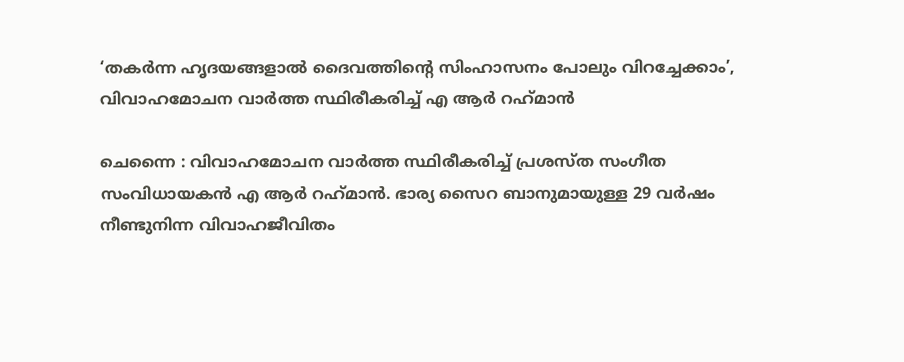‘തകര്‍ന്ന ഹൃദയങ്ങളാല്‍ ദൈവത്തിന്റെ സിംഹാസനം പോലും വിറച്ചേക്കാം’, വിവാഹമോചന വാര്‍ത്ത സ്ഥിരീകരിച്ച് എ ആര്‍ റഹ്‌മാന്‍

ചെന്നൈ : വിവാഹമോചന വാര്‍ത്ത സ്ഥിരീകരിച്ച് പ്രശസ്ത സംഗീത സംവിധായകന്‍ എ ആര്‍ റഹ്‌മാന്‍. ഭാര്യ സൈറ ബാനുമായുള്ള 29 വര്‍ഷം നീണ്ടുനിന്ന വിവാഹജീവിതം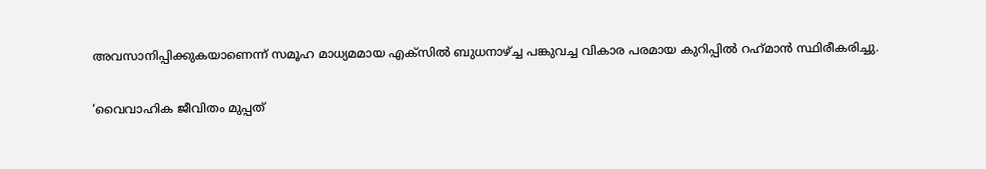അവസാനിപ്പിക്കുകയാണെന്ന് സമൂഹ മാധ്യമമായ എക്‌സില്‍ ബുധനാഴ്ച്ച പങ്കുവച്ച വികാര പരമായ കുറിപ്പില്‍ റഹ്‌മാന്‍ സ്ഥിരീകരിച്ചു.

‘വൈവാഹിക ജീവിതം മുപ്പത്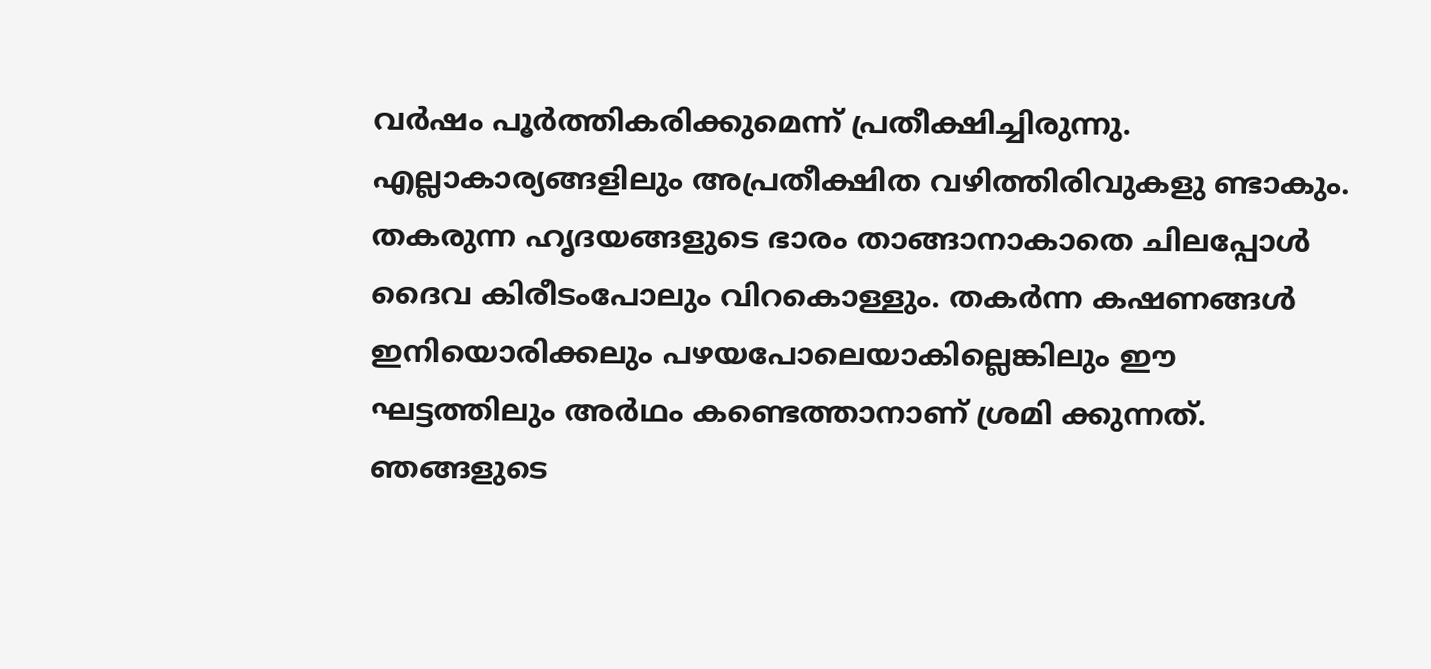വര്‍ഷം പൂര്‍ത്തികരിക്കുമെന്ന് പ്രതീക്ഷിച്ചിരുന്നു. എല്ലാകാര്യങ്ങളിലും അപ്രതീക്ഷിത വഴിത്തിരിവുകളു ണ്ടാകും. തകരുന്ന ഹൃദയങ്ങളുടെ ഭാരം താങ്ങാനാകാതെ ചിലപ്പോള്‍ ദൈവ കിരീടംപോലും വിറകൊള്ളും. തകര്‍ന്ന കഷണങ്ങള്‍ ഇനിയൊരിക്കലും പഴയപോലെയാകില്ലെങ്കിലും ഈ ഘട്ടത്തിലും അര്‍ഥം കണ്ടെത്താനാണ് ശ്രമി ക്കുന്നത്. ഞങ്ങളുടെ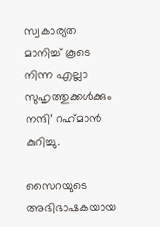സ്വകാര്യത മാനിച്ച് കൂടെ നിന്ന എല്ലാ സുഹൃത്തുക്കള്‍ക്കും നന്ദി’ റഹ്‌മാന്‍ കുറിച്ചു.

സൈറയുടെ അഭിഭാഷകയായ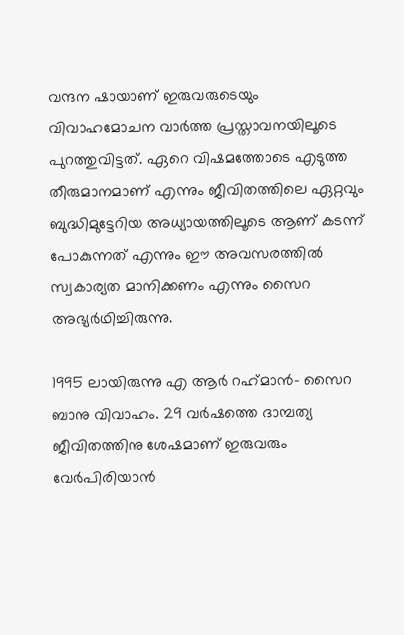വന്ദന ഷായാണ് ഇരുവരുടെയും വിവാഹമോചന വാര്‍ത്ത പ്രസ്താവനയിലൂടെ പുറത്തുവിട്ടത്. ഏറെ വിഷമത്തോടെ എടുത്ത തീരുമാനമാണ് എന്നും ജീവിതത്തിലെ ഏറ്റവും ബുദ്ധിമുട്ടേറിയ അധ്യായത്തിലൂടെ ആണ് കടന്ന് പോകുന്നത് എന്നും ഈ അവസരത്തില്‍ സ്വകാര്യത മാനിക്കണം എന്നും സൈറ അഭ്യര്‍ഥിച്ചിരുന്നു.

1995 ലായിരുന്നു എ ആര്‍ റഹ്‌മാന്‍- സൈറ ബാനു വിവാഹം. 29 വര്‍ഷത്തെ ദാമ്പത്യ ജീവിതത്തിനു ശേഷമാണ് ഇരുവരും വേര്‍പിരിയാന്‍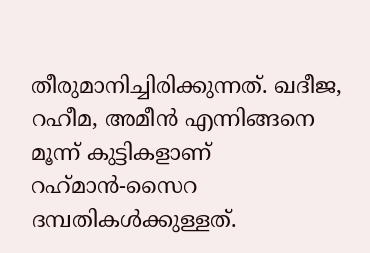തീരുമാനിച്ചിരിക്കുന്നത്. ഖദീജ, റഹീമ, അമീന്‍ എന്നിങ്ങനെ മൂന്ന് കുട്ടികളാണ് റഹ്‌മാന്‍-സൈറ ദമ്പതികള്‍ക്കുള്ളത്.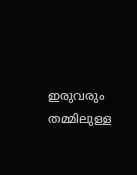ഇരുവരും തമ്മിലുള്ള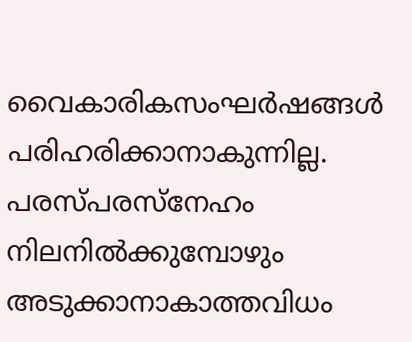വൈകാരികസംഘര്‍ഷങ്ങള്‍ പരിഹരിക്കാനാകുന്നില്ല. പരസ്പരസ്നേഹം നിലനില്‍ക്കുമ്പോഴും അടുക്കാനാകാത്തവിധം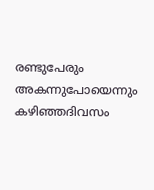രണ്ടുപേരും അകന്നുപോയെന്നും കഴിഞ്ഞദിവസം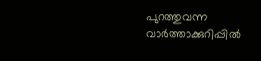പുറത്തുവന്ന വാര്‍ത്താക്കുറിപ്പില്‍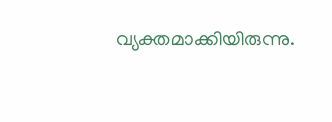വ്യക്തമാക്കിയിരുന്നു.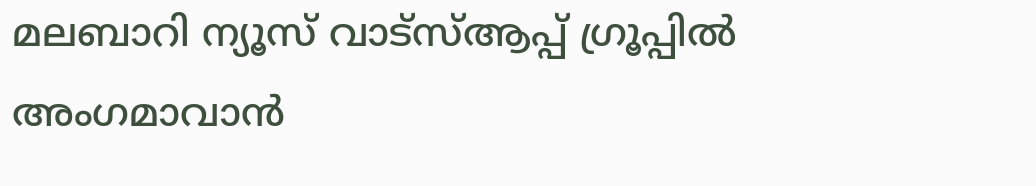മലബാറി ന്യൂസ് വാട്‌സ്ആപ്പ് ഗ്രൂപ്പില്‍ അംഗമാവാന്‍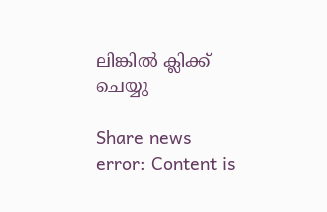ലിങ്കില്‍ ക്ലിക്ക് ചെയ്യു

Share news
error: Content is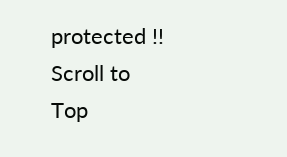protected !!
Scroll to Top